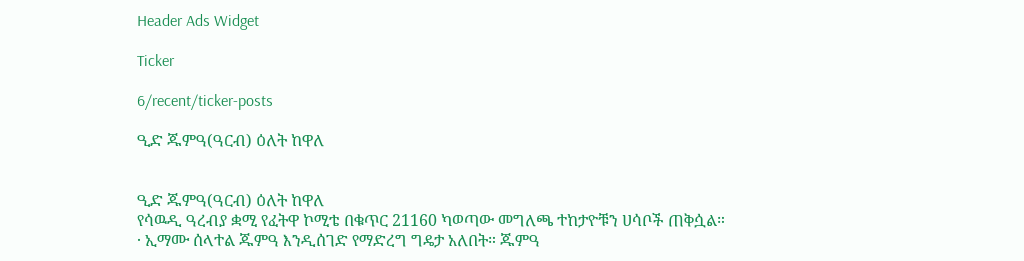Header Ads Widget

Ticker

6/recent/ticker-posts

ዒድ ጁምዓ(ዓርብ) ዕለት ከዋለ


ዒድ ጁምዓ(ዓርብ) ዕለት ከዋለ
የሳዉዲ ዓረብያ ቋሚ የፈትዋ ኮሚቴ በቁጥር 21160 ካወጣው መግለጫ ተከታዮቹን ሀሳቦች ጠቅሷል።
· ኢማሙ ሰላተል ጁምዓ እንዲሰገድ የማድረግ ግዴታ አለበት። ጁምዓ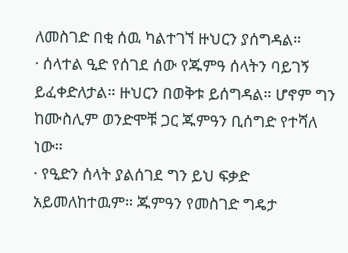ለመስገድ በቂ ሰዉ ካልተገኘ ዙህርን ያሰግዳል።
· ሰላተል ዒድ የሰገደ ሰው የጁምዓ ሰላትን ባይገኝ ይፈቀድለታል። ዙህርን በወቅቱ ይሰግዳል። ሆኖም ግን ከሙስሊም ወንድሞቹ ጋር ጁምዓን ቢሰግድ የተሻለ ነው።
· የዒድን ሰላት ያልሰገደ ግን ይህ ፍቃድ አይመለከተዉም። ጁምዓን የመስገድ ግዴታ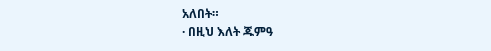አለበት።
· በዚህ እለት ጁምዓ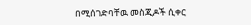በሚሰገድባቸዉ መስጂዶች ሲቀር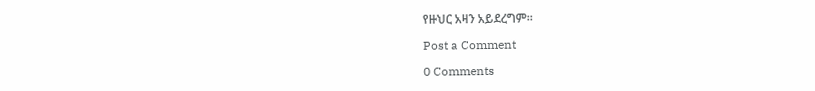የዙህር አዛን አይደረግም።

Post a Comment

0 Comments